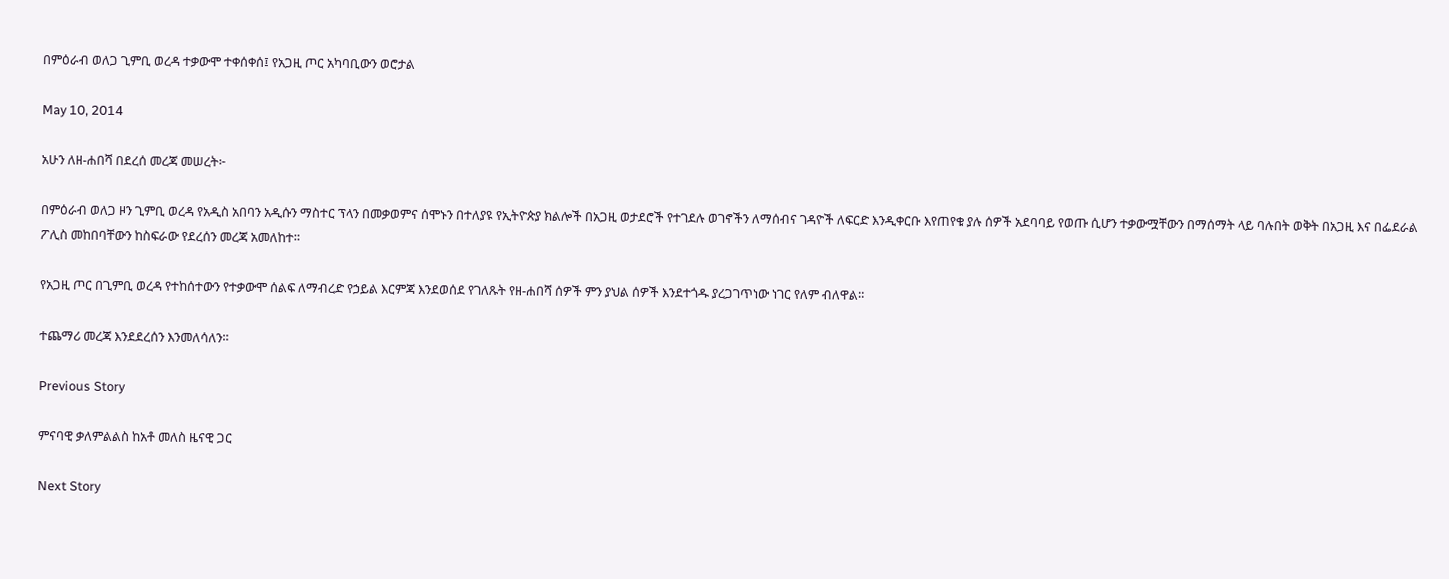በምዕራብ ወለጋ ጊምቢ ወረዳ ተቃውሞ ተቀሰቀሰ፤ የአጋዚ ጦር አካባቢውን ወሮታል

May 10, 2014

አሁን ለዘ-ሐበሻ በደረሰ መረጃ መሠረት፦

በምዕራብ ወለጋ ዞን ጊምቢ ወረዳ የአዲስ አበባን አዲሱን ማስተር ፕላን በመቃወምና ሰሞኑን በተለያዩ የኢትዮጵያ ክልሎች በአጋዚ ወታደሮች የተገደሉ ወገኖችን ለማሰብና ገዳዮች ለፍርድ እንዲቀርቡ እየጠየቁ ያሉ ሰዎች አደባባይ የወጡ ሲሆን ተቃውሟቸውን በማሰማት ላይ ባሉበት ወቅት በአጋዚ እና በፌደራል ፖሊስ መከበባቸውን ከስፍራው የደረሰን መረጃ አመለከተ።

የአጋዚ ጦር በጊምቢ ወረዳ የተከሰተውን የተቃውሞ ሰልፍ ለማብረድ የኃይል እርምጃ እንደወሰደ የገለጹት የዘ-ሐበሻ ሰዎች ምን ያህል ሰዎች እንደተጎዱ ያረጋገጥነው ነገር የለም ብለዋል።

ተጨማሪ መረጃ እንደደረሰን እንመለሳለን።

Previous Story

ምናባዊ ቃለምልልስ ከአቶ መለስ ዜናዊ ጋር

Next Story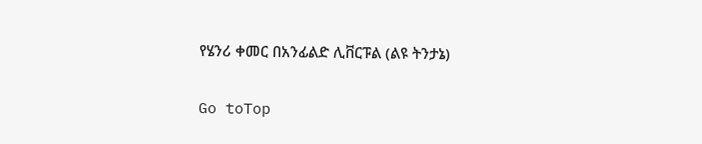የሄንሪ ቀመር በአንፊልድ ሊቨርፑል (ልዩ ትንታኔ)

Go toTop